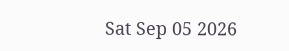Sat Sep 05 2026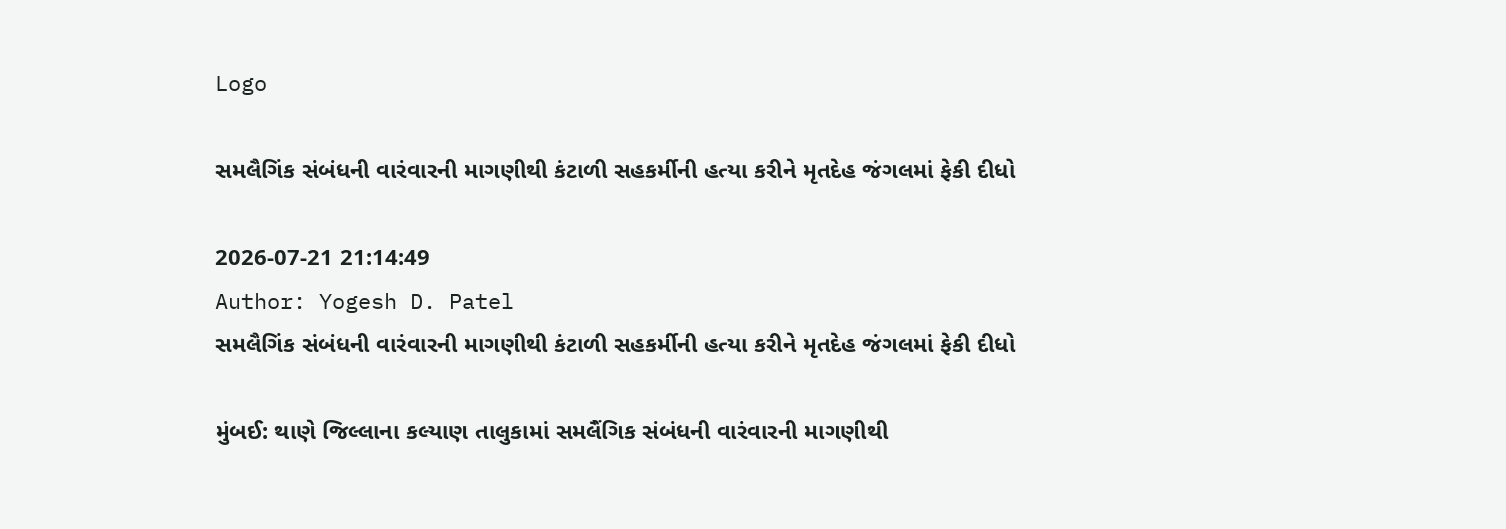Logo

સમલૈગિંક સંબંધની વારંવારની માગણીથી કંટાળી સહકર્મીની હત્યા કરીને મૃતદેહ જંગલમાં ફેકી દીધો

2026-07-21 21:14:49
Author: Yogesh D. Patel
સમલૈગિંક સંબંધની વારંવારની માગણીથી કંટાળી સહકર્મીની હત્યા કરીને મૃતદેહ જંગલમાં ફેકી દીધો

મુંબઈ: થાણે જિલ્લાના કલ્યાણ તાલુકામાં સમલૈંગિક સંબંધની વારંવારની માગણીથી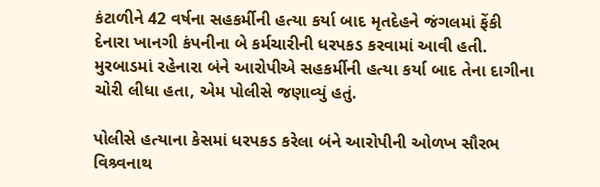કંટાળીને 42 વર્ષના સહકર્મીની હત્યા કર્યા બાદ મૃતદેહને જંગલમાં ફેંકી દેનારા ખાનગી કંપનીના બે કર્મચારીની ધરપકડ કરવામાં આવી હતી. મુરબાડમાં રહેનારા બંને આરોપીએ સહકર્મીની હત્યા કર્યા બાદ તેના દાગીના ચોરી લીધા હતા, એમ પોલીસે જણાવ્યું હતું.

પોલીસે હત્યાના કેસમાં ધરપકડ કરેલા બંને આરોપીની ઓળખ સૌરભ વિશ્ર્વનાથ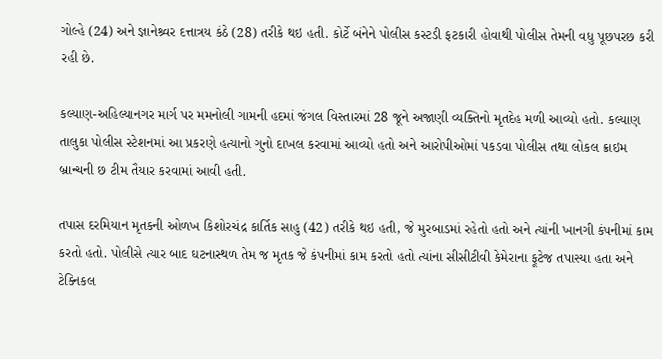ગોલ્હે (24) અને જ્ઞાનેશ્ર્વર દત્તાત્રય કંઠે (28) તરીકે થઇ હતી. કોર્ટે બંનેને પોલીસ કસ્ટડી ફટકારી હોવાથી પોલીસ તેમની વધુ પૂછપરછ કરી રહી છે.

કલ્યાણ-અહિલ્યાનગર માર્ગ પર મમનોલી ગામની હદમાં જંગલ વિસ્તારમાં 28 જૂને અજાણી વ્યક્તિનો મૃતદેહ મળી આવ્યો હતો. કલ્યાણ તાલુકા પોલીસ સ્ટેશનમાં આ પ્રકરણે હત્યાનો ગુનો દાખલ કરવામાં આવ્યો હતો અને આરોપીઓમાં પકડવા પોલીસ તથા લોકલ ક્રાઇમ બ્રાન્ચની છ ટીમ તૈયાર કરવામાં આવી હતી.

તપાસ દરમિયાન મૃતકની ઓળખ કિશોરચંદ્ર કાર્તિક સાહુ (42) તરીકે થઇ હતી, જે મુરબાડમાં રહેતો હતો અને ત્યાંની ખાનગી કંપનીમાં કામ કરતો હતો. પોલીસે ત્યાર બાદ ઘટનાસ્થળ તેમ જ મૃતક જે કંપનીમાં કામ કરતો હતો ત્યાંના સીસીટીવી કેમેરાના ફૂટેજ તપાસ્યા હતા અને ટેક્નિકલ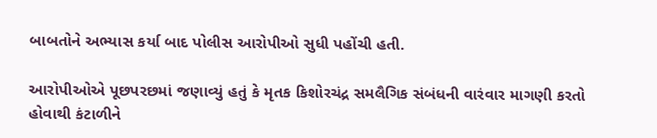બાબતોને અભ્યાસ કર્યા બાદ પોલીસ આરોપીઓ સુધી પહોંચી હતી.

આરોપીઓએ પૂછપરછમાં જણાવ્યું હતું કે મૃતક કિશોરચંદ્ર સમલૈગિક સંબંધની વારંવાર માગણી કરતો હોવાથી કંટાળીને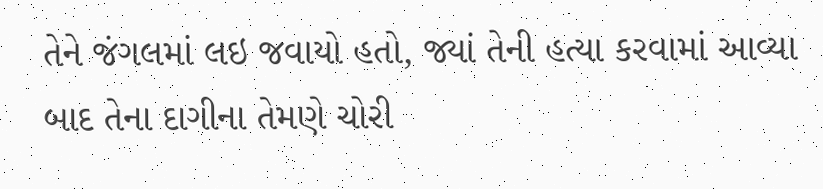તેને જંગલમાં લઇ જવાયો હતો, જ્યાં તેની હત્યા કરવામાં આવ્યા બાદ તેના દાગીના તેમણે ચોરી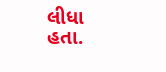લીધા હતા.